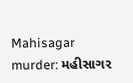Mahisagar murder: મહીસાગર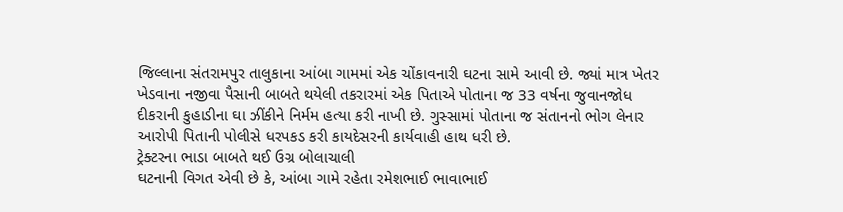જિલ્લાના સંતરામપુર તાલુકાના આંબા ગામમાં એક ચોંકાવનારી ઘટના સામે આવી છે. જ્યાં માત્ર ખેતર ખેડવાના નજીવા પૈસાની બાબતે થયેલી તકરારમાં એક પિતાએ પોતાના જ 33 વર્ષના જુવાનજોધ દીકરાની કુહાડીના ઘા ઝીંકીને નિર્મમ હત્યા કરી નાખી છે. ગુસ્સામાં પોતાના જ સંતાનનો ભોગ લેનાર આરોપી પિતાની પોલીસે ધરપકડ કરી કાયદેસરની કાર્યવાહી હાથ ધરી છે.
ટ્રેક્ટરના ભાડા બાબતે થઈ ઉગ્ર બોલાચાલી
ઘટનાની વિગત એવી છે કે, આંબા ગામે રહેતા રમેશભાઈ ભાવાભાઈ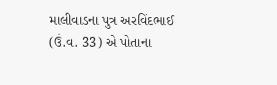માલીવાડના પુત્ર અરવિંદભાઈ (ઉં.વ. 33) એ પોતાના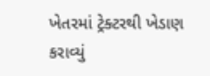ખેતરમાં ટ્રેક્ટરથી ખેડાણ કરાવ્યું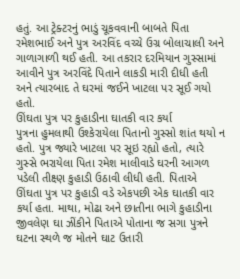હતું. આ ટ્રેક્ટરનું ભાડું ચૂકવવાની બાબતે પિતા રમેશભાઈ અને પુત્ર અરવિંદ વચ્ચે ઉગ્ર બોલાચાલી અને ગાળાગાળી થઈ હતી. આ તકરાર દરમિયાન ગુસ્સામાં આવીને પુત્ર અરવિંદે પિતાને લાકડી મારી દીધી હતી અને ત્યારબાદ તે ઘરમાં જઈને ખાટલા પર સૂઈ ગયો હતો.
ઊંઘતા પુત્ર પર કુહાડીના ઘાતકી વાર કર્યા
પુત્રના હુમલાથી ઉશ્કેરાયેલા પિતાનો ગુસ્સો શાંત થયો ન હતો. પુત્ર જ્યારે ખાટલા પર સૂઇ રહ્યો હતો, ત્યારે ગુસ્સે ભરાયેલા પિતા રમેશ માલીવાડે ઘરની આગળ પડેલી તીક્ષ્ણ કુહાડી ઉઠાવી લીધી હતી. પિતાએ ઊંઘતા પુત્ર પર કુહાડી વડે એકપછી એક ઘાતકી વાર કર્યા હતા. માથા, મોઢા અને છાતીના ભાગે કુહાડીના જીવલેણ ઘા ઝીંકીને પિતાએ પોતાના જ સગા પુત્રને ઘટના સ્થળે જ મોતને ઘાટ ઉતારી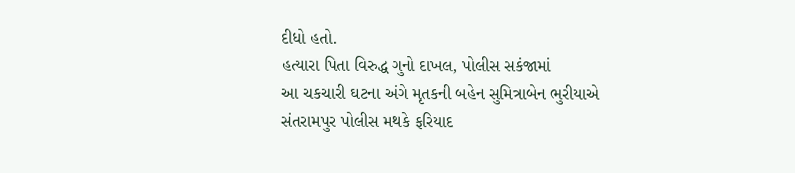દીધો હતો.
હત્યારા પિતા વિરુદ્ધ ગુનો દાખલ, પોલીસ સકંજામાં
આ ચકચારી ઘટના અંગે મૃતકની બહેન સુમિત્રાબેન ભુરીયાએ સંતરામપુર પોલીસ મથકે ફરિયાદ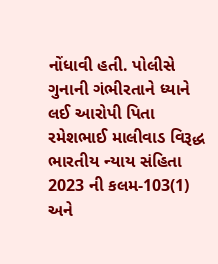નોંધાવી હતી. પોલીસે ગુનાની ગંભીરતાને ધ્યાને લઈ આરોપી પિતા રમેશભાઈ માલીવાડ વિરૂદ્ધ ભારતીય ન્યાય સંહિતા 2023 ની કલમ-103(1) અને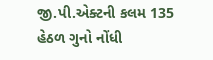જી.પી.એક્ટની કલમ 135 હેઠળ ગુનો નોંધી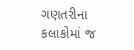ગણતરીના કલાકોમાં જ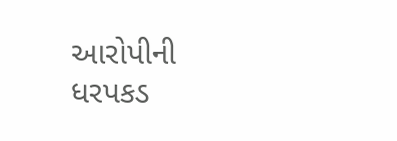આરોપીની ધરપકડ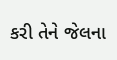કરી તેને જેલના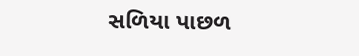સળિયા પાછળ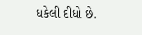ધકેલી દીધો છે.